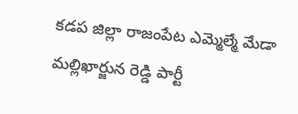కడప జిల్లా రాజంపేట ఎమ్మెల్మే మేడా మల్లిఖార్జున రెడ్డి పార్టీ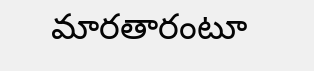మారతారంటూ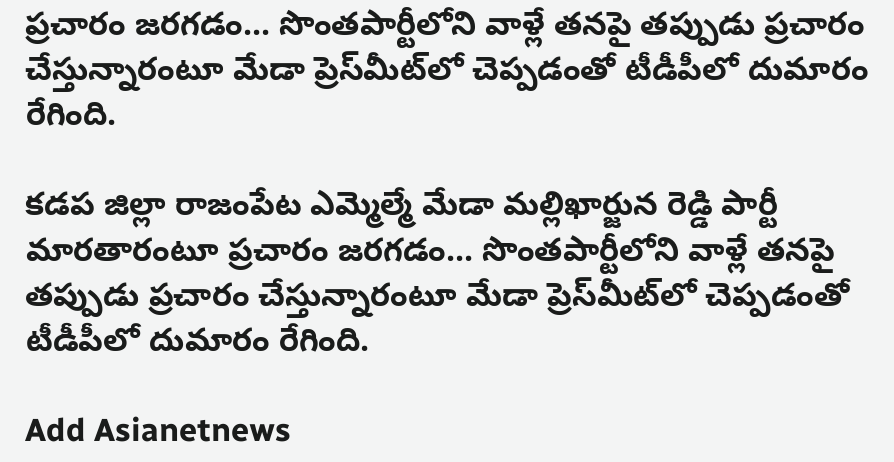ప్రచారం జరగడం... సొంతపార్టీలోని వాళ్లే తనపై తప్పుడు ప్రచారం చేస్తున్నారంటూ మేడా ప్రెస్‌మీట్‌లో చెప్పడంతో టీడీపీలో దుమారం రేగింది.

కడప జిల్లా రాజంపేట ఎమ్మెల్మే మేడా మల్లిఖార్జున రెడ్డి పార్టీ మారతారంటూ ప్రచారం జరగడం... సొంతపార్టీలోని వాళ్లే తనపై తప్పుడు ప్రచారం చేస్తున్నారంటూ మేడా ప్రెస్‌మీట్‌లో చెప్పడంతో టీడీపీలో దుమారం రేగింది.

Add Asianetnews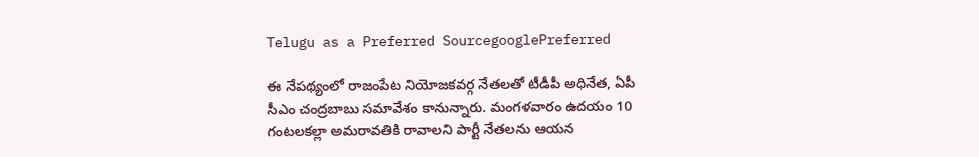Telugu as a Preferred SourcegooglePreferred

ఈ నేపథ్యంలో రాజంపేట నియోజకవర్గ నేతలతో టీడీపీ అధినేత, ఏపీ సీఎం చంద్రబాబు సమావేశం కానున్నారు. మంగళవారం ఉదయం 10 గంటలకల్లా అమరావతికి రావాలని పార్టీ నేతలను ఆయన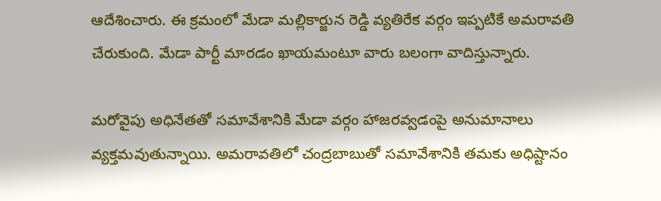ఆదేశించారు. ఈ క్రమంలో మేడా మల్లికార్జున రెడ్డి వ్యతిరేక వర్గం ఇప్పటికే అమరావతి చేరుకుంది. మేడా పార్టీ మారడం ఖాయమంటూ వారు బలంగా వాదిస్తున్నారు.

మరోవైపు అధినేతతో సమావేశానికి మేడా వర్గం హాజరవ్వడంపై అనుమానాలు వ్యక్తమవుతున్నాయి. అమరావతిలో చంద్రబాబుతో సమావేశానికి తమకు అధిష్టానం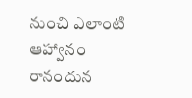నుంచి ఎలాంటి ఆహ్వానం రానందున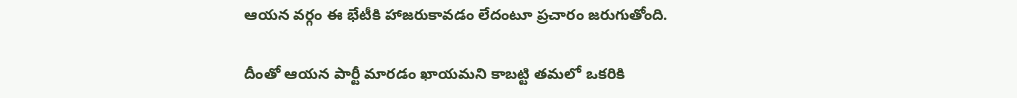ఆయన వర్గం ఈ భేటీకి హాజరుకావడం లేదంటూ ప్రచారం జరుగుతోంది.

దీంతో ఆయన పార్టీ మారడం ఖాయమని కాబట్టి తమలో ఒకరికి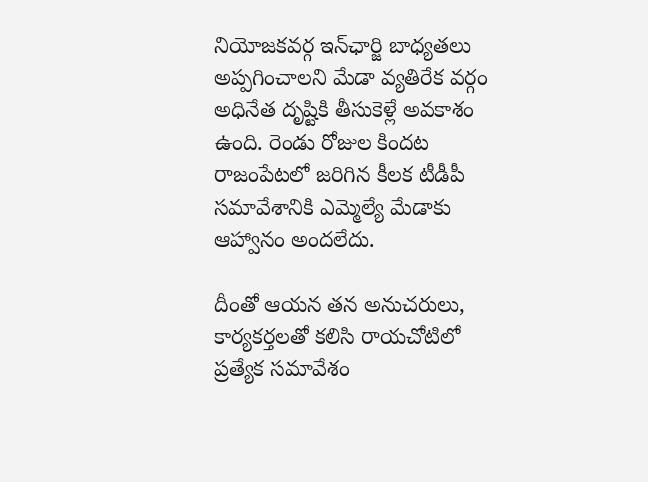నియోజకవర్గ ఇన్‌ఛార్జి బాధ్యతలు అప్పగించాలని మేడా వ్యతిరేక వర్గం అధినేత దృష్టికి తీసుకెళ్లే అవకాశం ఉంది. రెండు రోజుల కిందట రాజంపేటలో జరిగిన కీలక టీడీపీ సమావేశానికి ఎమ్మెల్యే మేడాకు ఆహ్వానం అందలేదు.

దీంతో ఆయన తన అనుచరులు, కార్యకర్తలతో కలిసి రాయచోటిలో ప్రత్యేక సమావేశం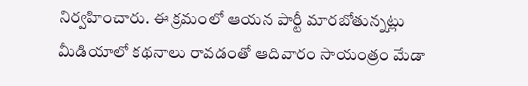నిర్వహించారు. ఈ క్రమంలో ఆయన పార్టీ మారబోతున్నట్లు మీడియాలో కథనాలు రావడంతో ఆదివారం సాయంత్రం మేడా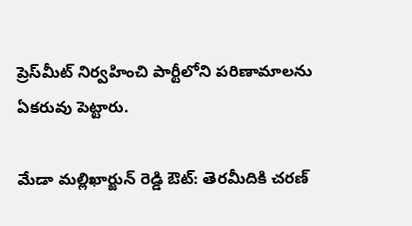ప్రెస్‌మీట్ నిర్వహించి పార్టీలోని పరిణామాలను ఏకరువు పెట్టారు.

మేడా మల్లిఖార్జున్ రెడ్డి ఔట్: తెరమీదికి చరణ్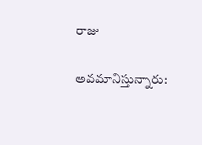రాజు

అవమానిస్తున్నారు: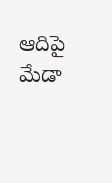ఆదిపై మేడా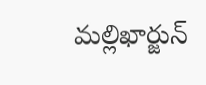మల్లిఖార్జున్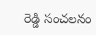రెడ్డి సంచలనం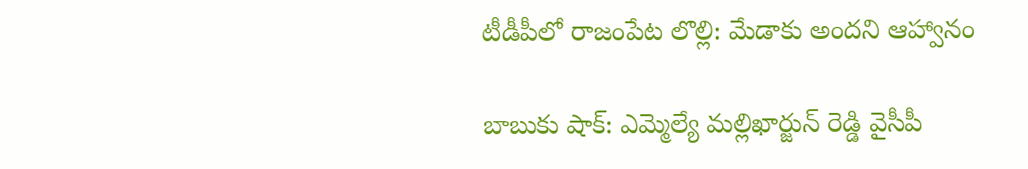టీడీపీలో రాజంపేట లొల్లి: మేడాకు అందని ఆహ్వానం

బాబుకు షాక్: ఎమ్మెల్యే మల్లిఖార్జున్ రెడ్డి వైసీపీ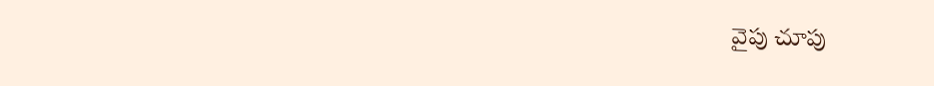వైపు చూపు